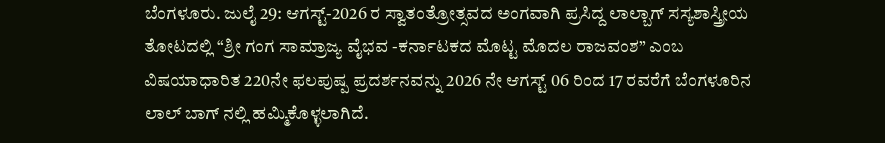ಬೆಂಗಳೂರು. ಜುಲೈ 29: ಆಗಸ್ಟ್-2026 ರ ಸ್ವಾತಂತ್ರೋತ್ಸವದ ಅಂಗವಾಗಿ ಪ್ರಸಿದ್ದ ಲಾಲ್ಬಾಗ್ ಸಸ್ಯಶಾಸ್ತ್ರೀಯ ತೋಟದಲ್ಲಿ “ಶ್ರೀ ಗಂಗ ಸಾಮ್ರಾಜ್ಯ ವೈಭವ -ಕರ್ನಾಟಕದ ಮೊಟ್ಟ ಮೊದಲ ರಾಜವಂಶ” ಎಂಬ ವಿಷಯಾಧಾರಿತ 220ನೇ ಫಲಪುಷ್ಪ ಪ್ರದರ್ಶನವನ್ನು 2026 ನೇ ಆಗಸ್ಟ್ 06 ರಿಂದ 17 ರವರೆಗೆ ಬೆಂಗಳೂರಿನ ಲಾಲ್ ಬಾಗ್ ನಲ್ಲಿ ಹಮ್ಮಿಕೊಳ್ಳಲಾಗಿದೆ.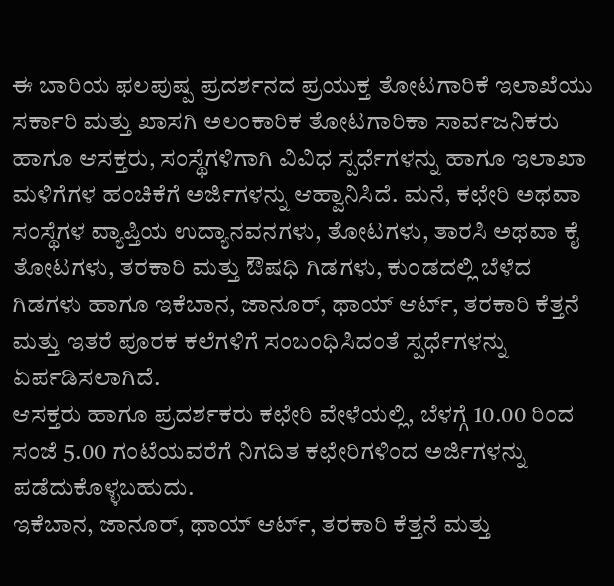ಈ ಬಾರಿಯ ಫಲಪುಷ್ಪ ಪ್ರದರ್ಶನದ ಪ್ರಯುಕ್ತ ತೋಟಗಾರಿಕೆ ಇಲಾಖೆಯು ಸರ್ಕಾರಿ ಮತ್ತು ಖಾಸಗಿ ಅಲಂಕಾರಿಕ ತೋಟಗಾರಿಕಾ ಸಾರ್ವಜನಿಕರು ಹಾಗೂ ಆಸಕ್ತರು, ಸಂಸ್ಥೆಗಳಿಗಾಗಿ ವಿವಿಧ ಸ್ಪರ್ಧೆಗಳನ್ನು ಹಾಗೂ ಇಲಾಖಾ ಮಳಿಗೆಗಳ ಹಂಚಿಕೆಗೆ ಅರ್ಜಿಗಳನ್ನು ಆಹ್ವಾನಿಸಿದೆ. ಮನೆ, ಕಛೇರಿ ಅಥವಾ ಸಂಸ್ಥೆಗಳ ವ್ಯಾಪ್ತಿಯ ಉದ್ಯಾನವನಗಳು, ತೋಟಗಳು, ತಾರಸಿ ಅಥವಾ ಕೈ ತೋಟಗಳು, ತರಕಾರಿ ಮತ್ತು ಔಷಧಿ ಗಿಡಗಳು, ಕುಂಡದಲ್ಲಿ ಬೆಳೆದ ಗಿಡಗಳು ಹಾಗೂ ಇಕೆಬಾನ, ಜಾನೂರ್, ಥಾಯ್ ಆರ್ಟ್, ತರಕಾರಿ ಕೆತ್ತನೆ ಮತ್ತು ಇತರೆ ಪೂರಕ ಕಲೆಗಳಿಗೆ ಸಂಬಂಧಿಸಿದಂತೆ ಸ್ಪರ್ಧೆಗಳನ್ನು ಏರ್ಪಡಿಸಲಾಗಿದೆ.
ಆಸಕ್ತರು ಹಾಗೂ ಪ್ರದರ್ಶಕರು ಕಛೇರಿ ವೇಳೆಯಲ್ಲಿ, ಬೆಳಗ್ಗೆ 10.00 ರಿಂದ ಸಂಜೆ 5.00 ಗಂಟೆಯವರೆಗೆ ನಿಗದಿತ ಕಛೇರಿಗಳಿಂದ ಅರ್ಜಿಗಳನ್ನು ಪಡೆದುಕೊಳ್ಳಬಹುದು.
ಇಕೆಬಾನ, ಜಾನೂರ್, ಥಾಯ್ ಆರ್ಟ್, ತರಕಾರಿ ಕೆತ್ತನೆ ಮತ್ತು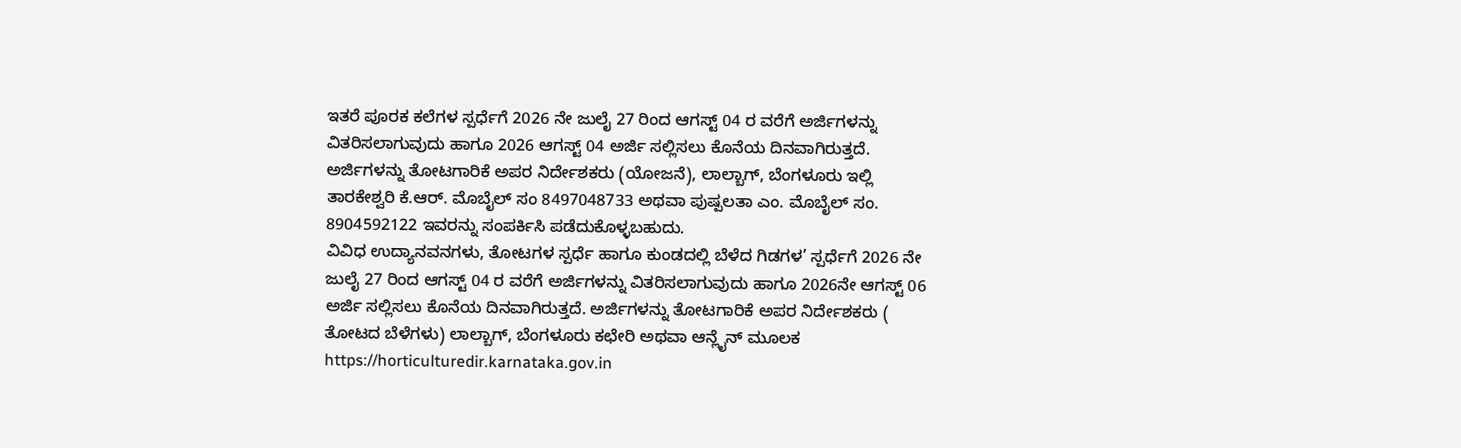ಇತರೆ ಪೂರಕ ಕಲೆಗಳ ಸ್ಪರ್ಧೆಗೆ 2026 ನೇ ಜುಲೈ 27 ರಿಂದ ಆಗಸ್ಟ್ 04 ರ ವರೆಗೆ ಅರ್ಜಿಗಳನ್ನು ವಿತರಿಸಲಾಗುವುದು ಹಾಗೂ 2026 ಆಗಸ್ಟ್ 04 ಅರ್ಜಿ ಸಲ್ಲಿಸಲು ಕೊನೆಯ ದಿನವಾಗಿರುತ್ತದೆ.
ಅರ್ಜಿಗಳನ್ನು ತೋಟಗಾರಿಕೆ ಅಪರ ನಿರ್ದೇಶಕರು (ಯೋಜನೆ), ಲಾಲ್ಬಾಗ್, ಬೆಂಗಳೂರು ಇಲ್ಲಿ ತಾರಕೇಶ್ವರಿ ಕೆ.ಆರ್. ಮೊಬೈಲ್ ಸಂ 8497048733 ಅಥವಾ ಪುಷ್ಪಲತಾ ಎಂ. ಮೊಬೈಲ್ ಸಂ. 8904592122 ಇವರನ್ನು ಸಂಪರ್ಕಿಸಿ ಪಡೆದುಕೊಳ್ಳಬಹುದು.
ವಿವಿಧ ಉದ್ಯಾನವನಗಳು, ತೋಟಗಳ ಸ್ಪರ್ಧೆ ಹಾಗೂ ಕುಂಡದಲ್ಲಿ ಬೆಳೆದ ಗಿಡಗಳ’ ಸ್ಪರ್ಧೆಗೆ 2026 ನೇ ಜುಲೈ 27 ರಿಂದ ಆಗಸ್ಟ್ 04 ರ ವರೆಗೆ ಅರ್ಜಿಗಳನ್ನು ವಿತರಿಸಲಾಗುವುದು ಹಾಗೂ 2026ನೇ ಆಗಸ್ಟ್ 06 ಅರ್ಜಿ ಸಲ್ಲಿಸಲು ಕೊನೆಯ ದಿನವಾಗಿರುತ್ತದೆ. ಅರ್ಜಿಗಳನ್ನು ತೋಟಗಾರಿಕೆ ಅಪರ ನಿರ್ದೇಶಕರು ( ತೋಟದ ಬೆಳೆಗಳು) ಲಾಲ್ಬಾಗ್, ಬೆಂಗಳೂರು ಕಛೇರಿ ಅಥವಾ ಆನ್ಲೈನ್ ಮೂಲಕ https://horticulturedir.karnataka.gov.in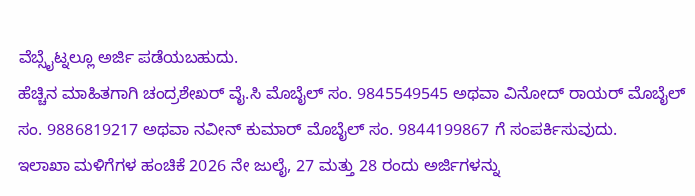ವೆಬ್ಸೈಟ್ನಲ್ಲೂ ಅರ್ಜಿ ಪಡೆಯಬಹುದು.
ಹೆಚ್ಚಿನ ಮಾಹಿತಗಾಗಿ ಚಂದ್ರಶೇಖರ್ ವೈ.ಸಿ ಮೊಬೈಲ್ ಸಂ. 9845549545 ಅಥವಾ ವಿನೋದ್ ರಾಯರ್ ಮೊಬೈಲ್ ಸಂ. 9886819217 ಅಥವಾ ನವೀನ್ ಕುಮಾರ್ ಮೊಬೈಲ್ ಸಂ. 9844199867 ಗೆ ಸಂಪರ್ಕಿಸುವುದು.
ಇಲಾಖಾ ಮಳಿಗೆಗಳ ಹಂಚಿಕೆ 2026 ನೇ ಜುಲೈ, 27 ಮತ್ತು 28 ರಂದು ಅರ್ಜಿಗಳನ್ನು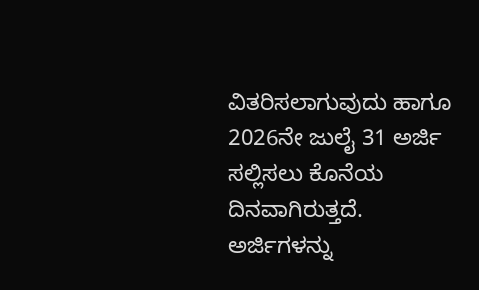ವಿತರಿಸಲಾಗುವುದು ಹಾಗೂ 2026ನೇ ಜುಲೈ 31 ಅರ್ಜಿ ಸಲ್ಲಿಸಲು ಕೊನೆಯ ದಿನವಾಗಿರುತ್ತದೆ. ಅರ್ಜಿಗಳನ್ನು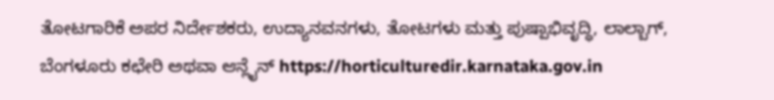ತೋಟಗಾರಿಕೆ ಅಪರ ನಿರ್ದೇಶಕರು, ಉದ್ಯಾನವನಗಳು, ತೋಟಗಳು ಮತ್ತು ಪುಷ್ಪಾಭಿವೃದ್ಧಿ, ಲಾಲ್ಬಾಗ್, ಬೆಂಗಳೂರು ಕಛೇರಿ ಅಥವಾ ಆನ್ಲೈನ್ https://horticulturedir.karnataka.gov.in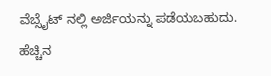ವೆಬ್ಸೈಟ್ ನಲ್ಲಿ ಅರ್ಜಿಯನ್ನು ಪಡೆಯಬಹುದು.
ಹೆಚ್ಚಿನ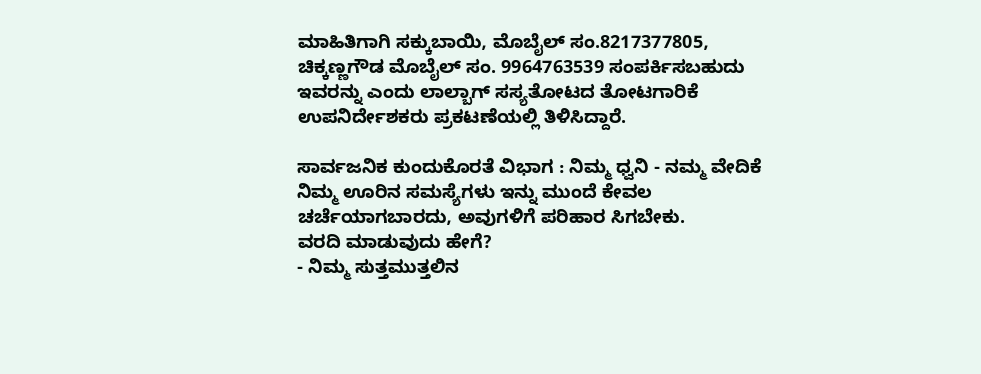ಮಾಹಿತಿಗಾಗಿ ಸಕ್ಕುಬಾಯಿ, ಮೊಬೈಲ್ ಸಂ.8217377805, ಚಿಕ್ಕಣ್ಣಗೌಡ ಮೊಬೈಲ್ ಸಂ. 9964763539 ಸಂಪರ್ಕಿಸಬಹುದು ಇವರನ್ನು ಎಂದು ಲಾಲ್ಬಾಗ್ ಸಸ್ಯತೋಟದ ತೋಟಗಾರಿಕೆ ಉಪನಿರ್ದೇಶಕರು ಪ್ರಕಟಣೆಯಲ್ಲಿ ತಿಳಿಸಿದ್ದಾರೆ.

ಸಾರ್ವಜನಿಕ ಕುಂದುಕೊರತೆ ವಿಭಾಗ : ನಿಮ್ಮ ಧ್ವನಿ - ನಮ್ಮ ವೇದಿಕೆ
ನಿಮ್ಮ ಊರಿನ ಸಮಸ್ಯೆಗಳು ಇನ್ನು ಮುಂದೆ ಕೇವಲ ಚರ್ಚೆಯಾಗಬಾರದು, ಅವುಗಳಿಗೆ ಪರಿಹಾರ ಸಿಗಬೇಕು.
ವರದಿ ಮಾಡುವುದು ಹೇಗೆ?
- ನಿಮ್ಮ ಸುತ್ತಮುತ್ತಲಿನ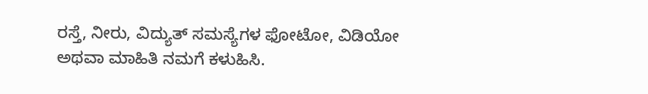ರಸ್ತೆ, ನೀರು, ವಿದ್ಯುತ್ ಸಮಸ್ಯೆಗಳ ಫೋಟೋ, ವಿಡಿಯೋ ಅಥವಾ ಮಾಹಿತಿ ನಮಗೆ ಕಳುಹಿಸಿ.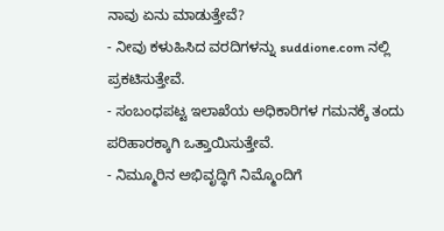ನಾವು ಏನು ಮಾಡುತ್ತೇವೆ?
- ನೀವು ಕಳುಹಿಸಿದ ವರದಿಗಳನ್ನು suddione.com ನಲ್ಲಿ ಪ್ರಕಟಿಸುತ್ತೇವೆ.
- ಸಂಬಂಧಪಟ್ಟ ಇಲಾಖೆಯ ಅಧಿಕಾರಿಗಳ ಗಮನಕ್ಕೆ ತಂದು ಪರಿಹಾರಕ್ಕಾಗಿ ಒತ್ತಾಯಿಸುತ್ತೇವೆ.
- ನಿಮ್ಮೂರಿನ ಅಭಿವೃದ್ಧಿಗೆ ನಿಮ್ಮೊಂದಿಗೆ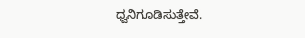ಧ್ವನಿಗೂಡಿಸುತ್ತೇವೆ.